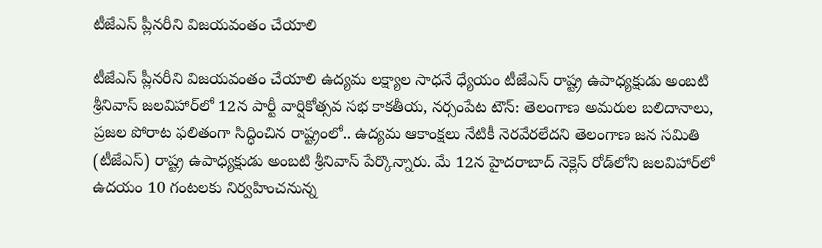టీజేఎస్ ప్లీనరీని విజయవంతం చేయాలి

టీజేఎస్ ప్లీనరీని విజయవంతం చేయాలి ఉద్యమ లక్ష్యాల సాధనే ధ్యేయం టీజేఎస్ రాష్ట్ర ఉపాధ్యక్షుడు అంబటి శ్రీనివాస్ జలవిహార్‌లో 12న పార్టీ వార్షికోత్సవ సభ కాకతీయ, నర్సంపేట టౌన్: తెలంగాణ అమరుల బలిదానాలు, ప్రజల పోరాట ఫలితంగా సిద్ధించిన రాష్ట్రంలో.. ఉద్యమ ఆకాంక్షలు నేటికీ నెరవేరలేదని తెలంగాణ జన సమితి (టీజేఎస్) రాష్ట్ర ఉపాధ్యక్షుడు అంబటి శ్రీనివాస్ పేర్కొన్నారు. మే 12న హైదరాబాద్‌ నెక్లెస్ రోడ్‌లోని జలవిహార్‌లో ఉదయం 10 గంటలకు నిర్వహించనున్న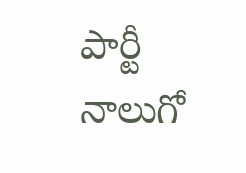పార్టీ నాలుగో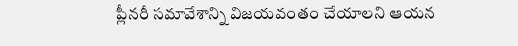ప్లీనరీ సమావేశాన్ని విజయవంతం చేయాలని ఆయన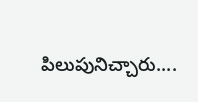పిలుపునిచ్చారు....